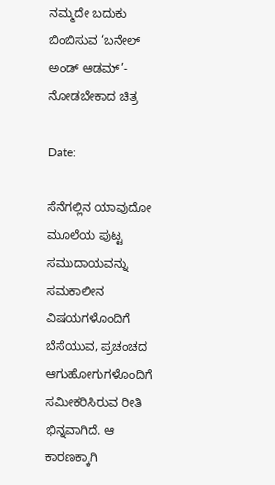ನಮ್ಮದೇ ಬದುಕು ಬಿಂಬಿಸುವ ‘ಬನೇಲ್ ಅಂಡ್ ಆಡಮ್’- ನೋಡಬೇಕಾದ ಚಿತ್ರ

Date:

ಸೆನೆಗಲ್ಲಿನ ಯಾವುದೋ ಮೂಲೆಯ ಪುಟ್ಟ ಸಮುದಾಯವನ್ನು ಸಮಕಾಲೀನ ವಿಷಯಗಳೊಂದಿಗೆ ಬೆಸೆಯುವ, ಪ್ರಚಂಚದ ಆಗುಹೋಗುಗಳೊಂದಿಗೆ ಸಮೀಕರಿಸಿರುವ ರೀತಿ ಭಿನ್ನವಾಗಿದೆ. ಆ ಕಾರಣಕ್ಕಾಗಿ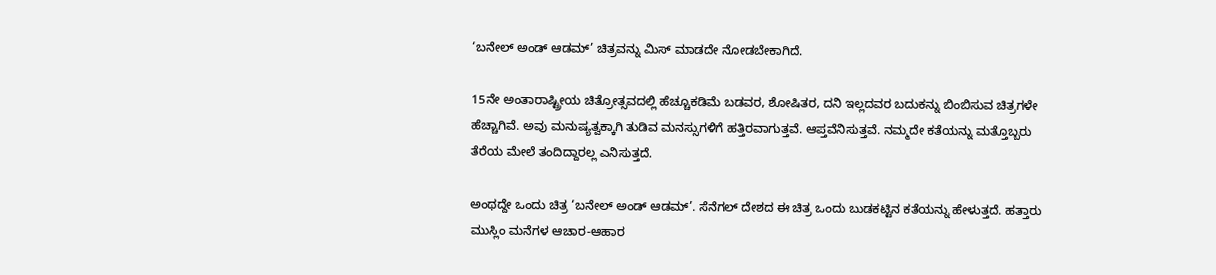‘ಬನೇಲ್ ಅಂಡ್ ಆಡಮ್’ ಚಿತ್ರವನ್ನು ಮಿಸ್ ಮಾಡದೇ ನೋಡಬೇಕಾಗಿದೆ.

15ನೇ ಅಂತಾರಾಷ್ಟ್ರೀಯ ಚಿತ್ರೋತ್ಸವದಲ್ಲಿ ಹೆಚ್ಚೂಕಡಿಮೆ ಬಡವರ, ಶೋಷಿತರ, ದನಿ ಇಲ್ಲದವರ ಬದುಕನ್ನು ಬಿಂಬಿಸುವ ಚಿತ್ರಗಳೇ ಹೆಚ್ಚಾಗಿವೆ. ಅವು ಮನುಷ್ಯತ್ವಕ್ಕಾಗಿ ತುಡಿವ ಮನಸ್ಸುಗಳಿಗೆ ಹತ್ತಿರವಾಗುತ್ತವೆ. ಆಪ್ತವೆನಿಸುತ್ತವೆ. ನಮ್ಮದೇ ಕತೆಯನ್ನು ಮತ್ತೊಬ್ಬರು ತೆರೆಯ ಮೇಲೆ ತಂದಿದ್ದಾರಲ್ಲ ಎನಿಸುತ್ತದೆ.

ಅಂಥದ್ದೇ ಒಂದು ಚಿತ್ರ ‘ಬನೇಲ್ ಅಂಡ್ ಆಡಮ್’. ಸೆನೆಗಲ್ ದೇಶದ ಈ ಚಿತ್ರ ಒಂದು ಬುಡಕಟ್ಟಿನ ಕತೆಯನ್ನು ಹೇಳುತ್ತದೆ. ಹತ್ತಾರು ಮುಸ್ಲಿಂ ಮನೆಗಳ ಆಚಾರ-ಆಹಾರ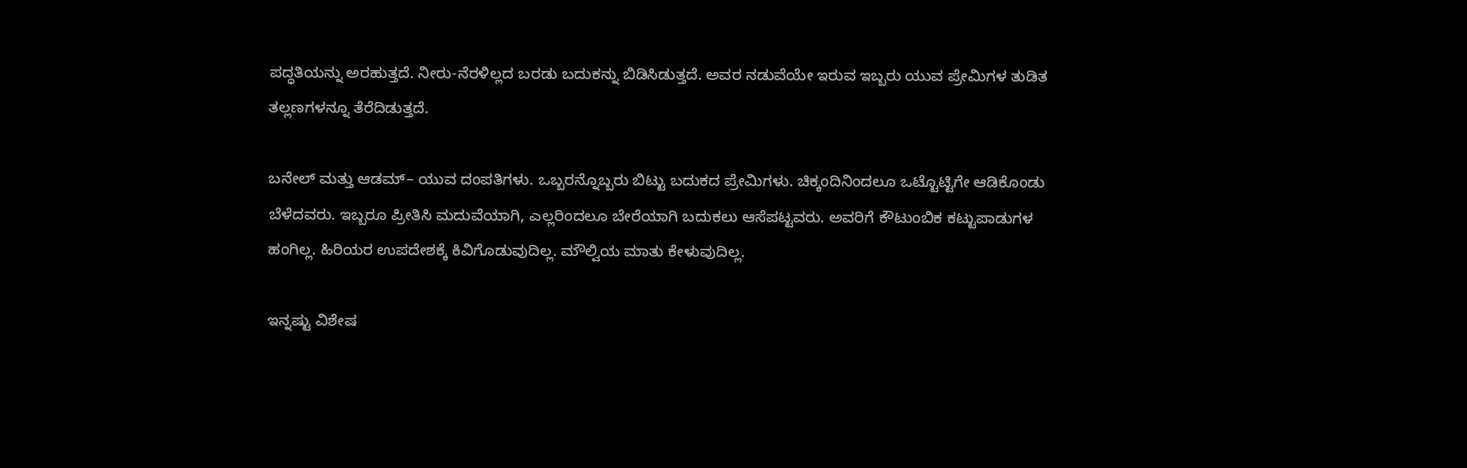ಪದ್ಧತಿಯನ್ನು ಅರಹುತ್ತದೆ. ನೀರು-ನೆರಳಿಲ್ಲದ ಬರಡು ಬದುಕನ್ನು ಬಿಡಿಸಿಡುತ್ತದೆ. ಅವರ ನಡುವೆಯೇ ಇರುವ ಇಬ್ಬರು ಯುವ ಪ್ರೇಮಿಗಳ ತುಡಿತ ತಲ್ಲಣಗಳನ್ನೂ ತೆರೆದಿಡುತ್ತದೆ.

ಬನೇಲ್ ಮತ್ತು ಆಡಮ್– ಯುವ ದಂಪತಿಗಳು. ಒಬ್ಬರನ್ನೊಬ್ಬರು ಬಿಟ್ಟು ಬದುಕದ ಪ್ರೇಮಿಗಳು. ಚಿಕ್ಕಂದಿನಿಂದಲೂ ಒಟ್ಟೊಟ್ಟಿಗೇ ಆಡಿಕೊಂಡು ಬೆಳೆದವರು. ಇಬ್ಬರೂ ಪ್ರೀತಿಸಿ ಮದುವೆಯಾಗಿ, ಎಲ್ಲರಿಂದಲೂ ಬೇರೆಯಾಗಿ ಬದುಕಲು ಆಸೆಪಟ್ಟವರು. ಅವರಿಗೆ ಕೌಟುಂಬಿಕ ಕಟ್ಟುಪಾಡುಗಳ ಹಂಗಿಲ್ಲ. ಹಿರಿಯರ ಉಪದೇಶಕ್ಕೆ ಕಿವಿಗೊಡುವುದಿಲ್ಲ. ಮೌಲ್ವಿಯ ಮಾತು ಕೇಳುವುದಿಲ್ಲ.

ಇನ್ನಷ್ಟು ವಿಶೇಷ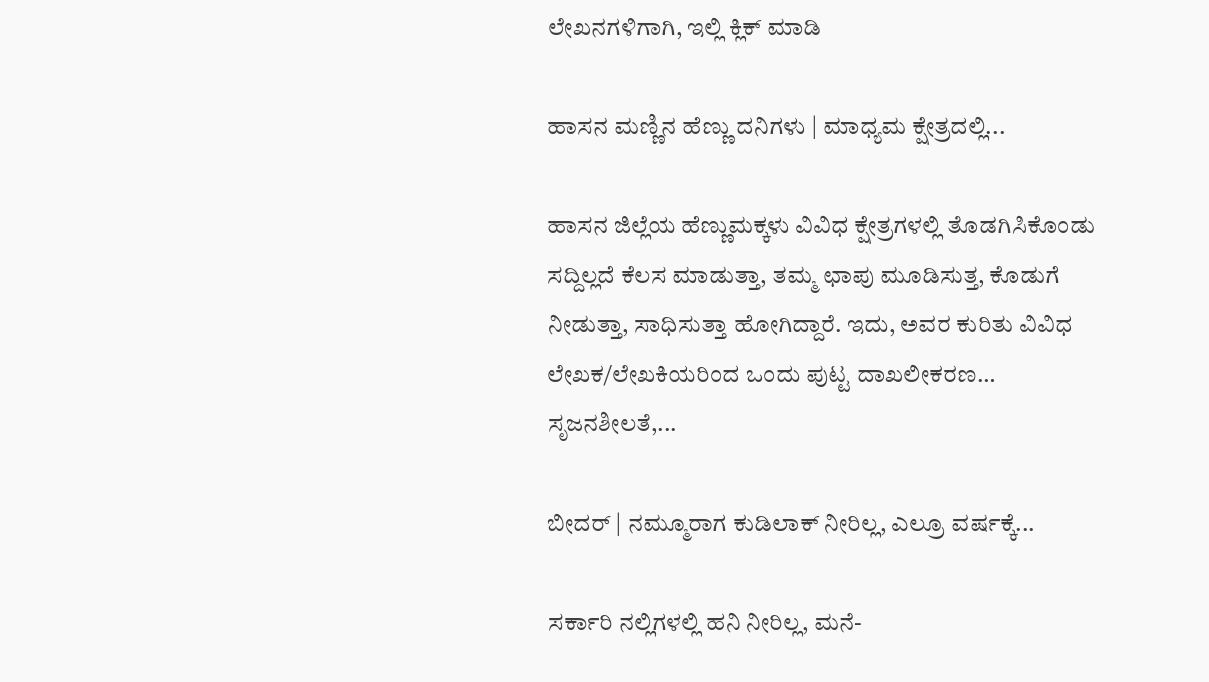ಲೇಖನಗಳಿಗಾಗಿ, ಇಲ್ಲಿ ಕ್ಲಿಕ್ ಮಾಡಿ

ಹಾಸನ ಮಣ್ಣಿನ ಹೆಣ್ಣು ದನಿಗಳು | ಮಾಧ್ಯಮ ಕ್ಷೇತ್ರದಲ್ಲಿ...

ಹಾಸನ ಜಿಲ್ಲೆಯ ಹೆಣ್ಣುಮಕ್ಕಳು ವಿವಿಧ ಕ್ಷೇತ್ರಗಳಲ್ಲಿ ತೊಡಗಿಸಿಕೊಂಡು ಸದ್ದಿಲ್ಲದೆ ಕೆಲಸ ಮಾಡುತ್ತಾ, ತಮ್ಮ ಛಾಪು ಮೂಡಿಸುತ್ತ, ಕೊಡುಗೆ ನೀಡುತ್ತಾ, ಸಾಧಿಸುತ್ತಾ ಹೋಗಿದ್ದಾರೆ. ಇದು, ಅವರ ಕುರಿತು ವಿವಿಧ ಲೇಖಕ/ಲೇಖಕಿಯರಿಂದ ಒಂದು ಪುಟ್ಟ ದಾಖಲೀಕರಣ… ಸೃಜನಶೀಲತೆ,...

ಬೀದರ್ | ನಮ್ಮೂರಾಗ ಕುಡಿಲಾಕ್ ನೀರಿಲ್ಲ, ಎಲ್ರೂ ವರ್ಷಕ್ಕೆ...

ಸರ್ಕಾರಿ ನಲ್ಲಿಗಳಲ್ಲಿ ಹನಿ ನೀರಿಲ್ಲ, ಮನೆ-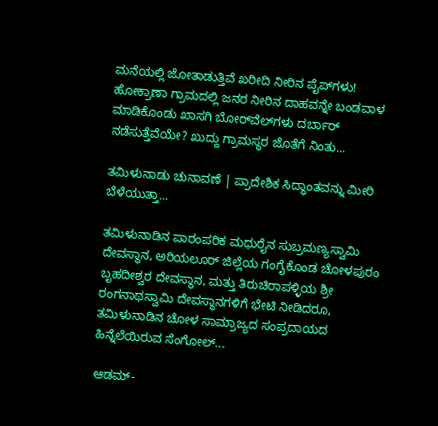ಮನೆಯಲ್ಲಿ ಜೋತಾಡುತ್ತಿವೆ ಖರೀದಿ ನೀರಿನ ಪೈಪ್‌ಗಳು! ಹೋಕ್ರಾಣಾ ಗ್ರಾಮದಲ್ಲಿ ಜನರ ನೀರಿನ ದಾಹವನ್ನೇ ಬಂಡವಾಳ ಮಾಡಿಕೊಂಡು ಖಾಸಗಿ ಬೋರ್‌ವೆಲ್‌ಗಳು ದರ್ಬಾರ್‌ ನಡೆಸುತ್ತೆವೆಯೇ? ಖುದ್ದು ಗ್ರಾಮಸ್ಥರ ಜೊತೆಗೆ ನಿಂತು...

ತಮಿಳುನಾಡು ಚುನಾವಣೆ | ಪ್ರಾದೇಶಿಕ ಸಿದ್ಧಾಂತವನ್ನು ಮೀರಿ ಬೆಳೆಯುತ್ತಾ...

ತಮಿಳುನಾಡಿನ ಪಾರಂಪರಿಕ ಮಧುರೈನ ಸುಬ್ರಮಣ್ಯಸ್ವಾಮಿ ದೇವಸ್ಥಾನ, ಅರಿಯಲೂರ್ ಜಿಲ್ಲೆಯ ಗಂಗೈಕೊಂಡ ಚೋಳಪುರಂ ಬೃಹದೀಶ್ವರ ದೇವಸ್ಥಾನ, ಮತ್ತು ತಿರುಚಿರಾಪಳ್ಳಿಯ ಶ್ರೀ ರಂಗನಾಥಸ್ವಾಮಿ ದೇವಸ್ಥಾನಗಳಿಗೆ ಭೇಟಿ ನೀಡಿದರೂ, ತಮಿಳುನಾಡಿನ ಚೋಳ ಸಾಮ್ರಾಜ್ಯದ ಸಂಪ್ರದಾಯದ ಹಿನ್ನೆಲೆಯಿರುವ ಸೆಂಗೋಲ್...

ಆಡಮ್-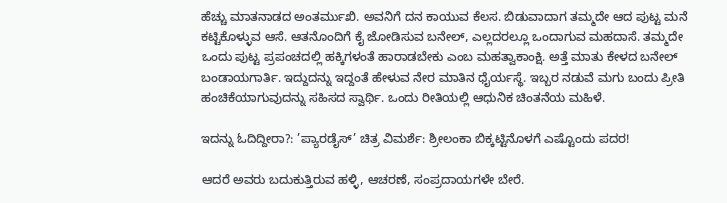ಹೆಚ್ಚು ಮಾತನಾಡದ ಅಂತರ್ಮುಖಿ. ಅವನಿಗೆ ದನ ಕಾಯುವ ಕೆಲಸ. ಬಿಡುವಾದಾಗ ತಮ್ಮದೇ ಆದ ಪುಟ್ಟ ಮನೆ ಕಟ್ಟಿಕೊಳ್ಳುವ ಆಸೆ. ಆತನೊಂದಿಗೆ ಕೈ ಜೋಡಿಸುವ ಬನೇಲ್, ಎಲ್ಲದರಲ್ಲೂ ಒಂದಾಗುವ ಮಹದಾಸೆ. ತಮ್ಮದೇ ಒಂದು ಪುಟ್ಟ ಪ್ರಪಂಚದಲ್ಲಿ ಹಕ್ಕಿಗಳಂತೆ ಹಾರಾಡಬೇಕು ಎಂಬ ಮಹತ್ವಾಕಾಂಕ್ಷಿ. ಅತ್ತೆ ಮಾತು ಕೇಳದ ಬನೇಲ್ ಬಂಡಾಯಗಾರ್ತಿ. ಇದ್ದುದನ್ನು ಇದ್ದಂತೆ ಹೇಳುವ ನೇರ ಮಾತಿನ ಧೈರ್ಯಸ್ಥೆ. ಇಬ್ಬರ ನಡುವೆ ಮಗು ಬಂದು ಪ್ರೀತಿ ಹಂಚಿಕೆಯಾಗುವುದನ್ನು ಸಹಿಸದ ಸ್ವಾರ್ಥಿ. ಒಂದು ರೀತಿಯಲ್ಲಿ ಆಧುನಿಕ ಚಿಂತನೆಯ ಮಹಿಳೆ.

ಇದನ್ನು ಓದಿದ್ದೀರಾ?: ’ಪ್ಯಾರಡೈಸ್’ ಚಿತ್ರ ವಿಮರ್ಶೆ: ಶ್ರೀಲಂಕಾ ಬಿಕ್ಕಟ್ಟಿನೊಳಗೆ ಎಷ್ಟೊಂದು ಪದರ!

ಆದರೆ ಅವರು ಬದುಕುತ್ತಿರುವ ಹಳ್ಳಿ, ಆಚರಣೆ, ಸಂಪ್ರದಾಯಗಳೇ ಬೇರೆ.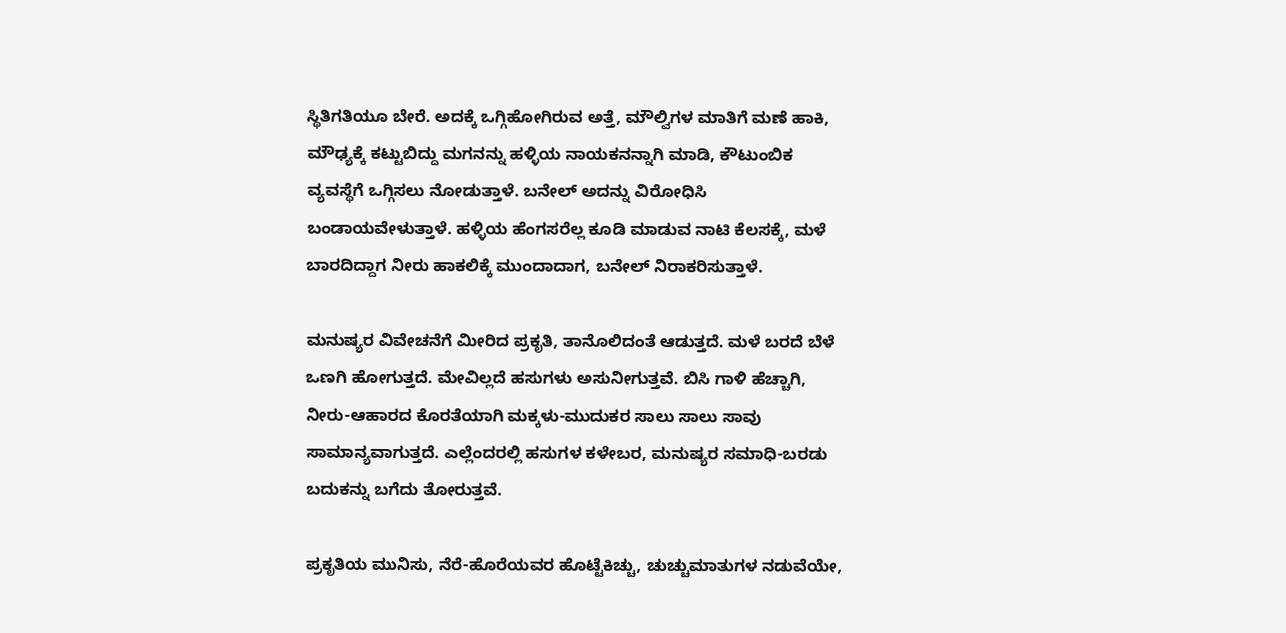ಸ್ಥಿತಿಗತಿಯೂ ಬೇರೆ. ಅದಕ್ಕೆ ಒಗ್ಗಿಹೋಗಿರುವ ಅತ್ತೆ, ಮೌಲ್ವಿಗಳ ಮಾತಿಗೆ ಮಣೆ ಹಾಕಿ, ಮೌಢ್ಯಕ್ಕೆ ಕಟ್ಟುಬಿದ್ದು ಮಗನನ್ನು ಹಳ್ಳಿಯ ನಾಯಕನನ್ನಾಗಿ ಮಾಡಿ, ಕೌಟುಂಬಿಕ ವ್ಯವಸ್ಥೆಗೆ ಒಗ್ಗಿಸಲು ನೋಡುತ್ತಾಳೆ. ಬನೇಲ್ ಅದನ್ನು ವಿರೋಧಿಸಿ ಬಂಡಾಯವೇಳುತ್ತಾಳೆ. ಹಳ್ಳಿಯ ಹೆಂಗಸರೆಲ್ಲ ಕೂಡಿ ಮಾಡುವ ನಾಟಿ ಕೆಲಸಕ್ಕೆ, ಮಳೆ ಬಾರದಿದ್ದಾಗ ನೀರು ಹಾಕಲಿಕ್ಕೆ ಮುಂದಾದಾಗ, ಬನೇಲ್ ನಿರಾಕರಿಸುತ್ತಾಳೆ.

ಮನುಷ್ಯರ ವಿವೇಚನೆಗೆ ಮೀರಿದ ಪ್ರಕೃತಿ, ತಾನೊಲಿದಂತೆ ಆಡುತ್ತದೆ. ಮಳೆ ಬರದೆ ಬೆಳೆ ಒಣಗಿ ಹೋಗುತ್ತದೆ. ಮೇವಿಲ್ಲದೆ ಹಸುಗಳು ಅಸುನೀಗುತ್ತವೆ. ಬಿಸಿ ಗಾಳಿ ಹೆಚ್ಚಾಗಿ, ನೀರು-ಆಹಾರದ ಕೊರತೆಯಾಗಿ ಮಕ್ಕಳು-ಮುದುಕರ ಸಾಲು ಸಾಲು ಸಾವು ಸಾಮಾನ್ಯವಾಗುತ್ತದೆ. ಎಲ್ಲೆಂದರಲ್ಲಿ ಹಸುಗಳ ಕಳೇಬರ, ಮನುಷ್ಯರ ಸಮಾಧಿ-ಬರಡು ಬದುಕನ್ನು ಬಗೆದು ತೋರುತ್ತವೆ.

ಪ್ರಕೃತಿಯ ಮುನಿಸು, ನೆರೆ-ಹೊರೆಯವರ ಹೊಟ್ಟೆಕಿಚ್ಚು, ಚುಚ್ಚುಮಾತುಗಳ ನಡುವೆಯೇ,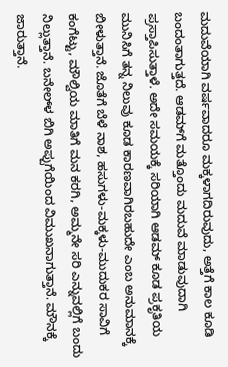ಮದುವೆಯಾಗಿ ವರ್ಷವಾದರೂ ಮಕ್ಕಳಾಗದಿರುವುದು, ಅತ್ತೆಗೆ ಕಾಲ ಕೂಡಿ ಬಂದಂತಾಗುತ್ತದೆ. ಆಡಮ್‌ಗೆ ಮತ್ತೊಂದು ಮದುವೆ ಮಾಡುವುದಾಗಿ ಪ್ರಸ್ತಾಪಿಸುತ್ತಾಳೆ. ಅದೇ ಸಮಯಕ್ಕೆ ಸರಿಯಾಗಿ ಆಡಮ್ ಕೂಡ ಪ್ರಕೃತಿಯ ಮುನಿಸಿಗೆ ತನ್ನ ನಿಲುವು ಕೂಡ ಕಾರಣವಾಗಿರಬಹುದೇ ಎಂಬ ಅನುಮಾನಕ್ಕೆ ಬೀಳುತ್ತಾನೆ. ಜೊತೆಗೆ ಬೆಳೆ ನಾಶ, ಹಸುಗಳು-ಮಕ್ಕಳು-ಮುದುಕರ ಸಾವಿಗೆ ಕಂಗೆಟ್ಟು, ಮೌಲ್ವಿಯ ಮಾತಿಗೆ ಮನ ಕರಗಿ, ಅಮ್ಮನೇ ಸರಿ ಎನ್ನುವಲ್ಲಿಗೆ ಬಂದು ನಿಲ್ಲುತ್ತಾನೆ. ಬನೇಲ್‌ಳ ಬಿಗಿ ಅಪ್ಪುಗೆಯಿಂದ ವಿಮುಖನಾಗುತ್ತಾನೆ. ಮೌನಕ್ಕೆ ಜಾರುತ್ತಾನೆ.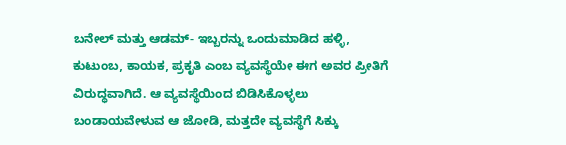ಬನೇಲ್ ಮತ್ತು ಆಡಮ್- ಇಬ್ಬರನ್ನು ಒಂದುಮಾಡಿದ ಹಳ್ಳಿ, ಕುಟುಂಬ, ಕಾಯಕ, ಪ್ರಕೃತಿ ಎಂಬ ವ್ಯವಸ್ಥೆಯೇ ಈಗ ಅವರ ಪ್ರೀತಿಗೆ ವಿರುದ್ಧವಾಗಿದೆ. ಆ ವ್ಯವಸ್ಥೆಯಿಂದ ಬಿಡಿಸಿಕೊಳ್ಳಲು ಬಂಡಾಯವೇಳುವ ಆ ಜೋಡಿ, ಮತ್ತದೇ ವ್ಯವಸ್ಥೆಗೆ ಸಿಕ್ಕು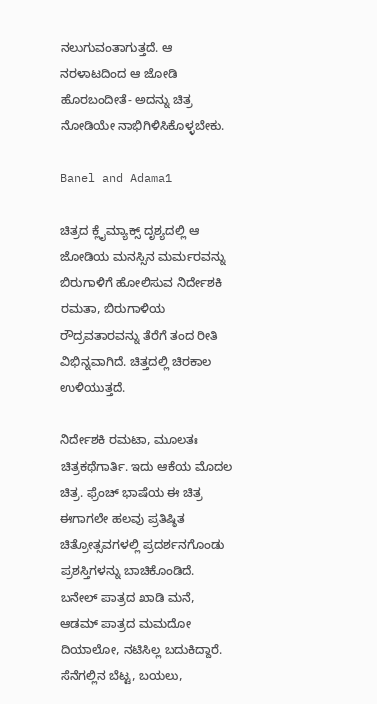ನಲುಗುವಂತಾಗುತ್ತದೆ. ಆ ನರಳಾಟದಿಂದ ಆ ಜೋಡಿ ಹೊರಬಂದೀತೆ- ಅದನ್ನು ಚಿತ್ರ ನೋಡಿಯೇ ನಾಭಿಗಿಳಿಸಿಕೊಳ್ಳಬೇಕು.

Banel and Adama1

ಚಿತ್ರದ ಕ್ಲೈಮ್ಯಾಕ್ಸ್ ದೃಶ್ಯದಲ್ಲಿ ಆ ಜೋಡಿಯ ಮನಸ್ಸಿನ ಮರ್ಮರವನ್ನು ಬಿರುಗಾಳಿಗೆ ಹೋಲಿಸುವ ನಿರ್ದೇಶಕಿ ರಮತಾ, ಬಿರುಗಾಳಿಯ ರೌದ್ರವತಾರವನ್ನು ತೆರೆಗೆ ತಂದ ರೀತಿ ವಿಭಿನ್ನವಾಗಿದೆ. ಚಿತ್ತದಲ್ಲಿ ಚಿರಕಾಲ ಉಳಿಯುತ್ತದೆ.

ನಿರ್ದೇಶಕಿ ರಮಟಾ, ಮೂಲತಃ ಚಿತ್ರಕಥೆಗಾರ್ತಿ. ಇದು ಆಕೆಯ ಮೊದಲ ಚಿತ್ರ. ಫ್ರೆಂಚ್ ಭಾಷೆಯ ಈ ಚಿತ್ರ ಈಗಾಗಲೇ ಹಲವು ಪ್ರತಿಷ್ಠಿತ ಚಿತ್ರೋತ್ಸವಗಳಲ್ಲಿ ಪ್ರದರ್ಶನಗೊಂಡು ಪ್ರಶಸ್ತಿಗಳನ್ನು ಬಾಚಿಕೊಂಡಿದೆ. ಬನೇಲ್ ಪಾತ್ರದ ಖಾಡಿ ಮನೆ, ಆಡಮ್ ಪಾತ್ರದ ಮಮದೋ ದಿಯಾಲೋ, ನಟಿಸಿಲ್ಲ ಬದುಕಿದ್ದಾರೆ. ಸೆನೆಗಲ್ಲಿನ ಬೆಟ್ಟ, ಬಯಲು,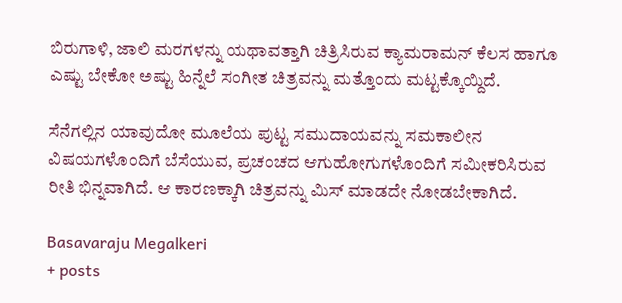ಬಿರುಗಾಳಿ, ಜಾಲಿ ಮರಗಳನ್ನು ಯಥಾವತ್ತಾಗಿ ಚಿತ್ರಿಸಿರುವ ಕ್ಯಾಮರಾಮನ್ ಕೆಲಸ ಹಾಗೂ ಎಷ್ಟು ಬೇಕೋ ಅಷ್ಟು ಹಿನ್ನೆಲೆ ಸಂಗೀತ ಚಿತ್ರವನ್ನು ಮತ್ತೊಂದು ಮಟ್ಟಕ್ಕೊಯ್ದಿದೆ.

ಸೆನೆಗಲ್ಲಿನ ಯಾವುದೋ ಮೂಲೆಯ ಪುಟ್ಟ ಸಮುದಾಯವನ್ನು ಸಮಕಾಲೀನ ವಿಷಯಗಳೊಂದಿಗೆ ಬೆಸೆಯುವ, ಪ್ರಚಂಚದ ಆಗುಹೋಗುಗಳೊಂದಿಗೆ ಸಮೀಕರಿಸಿರುವ ರೀತಿ ಭಿನ್ನವಾಗಿದೆ. ಆ ಕಾರಣಕ್ಕಾಗಿ ಚಿತ್ರವನ್ನು ಮಿಸ್ ಮಾಡದೇ ನೋಡಬೇಕಾಗಿದೆ.

Basavaraju Megalkeri
+ posts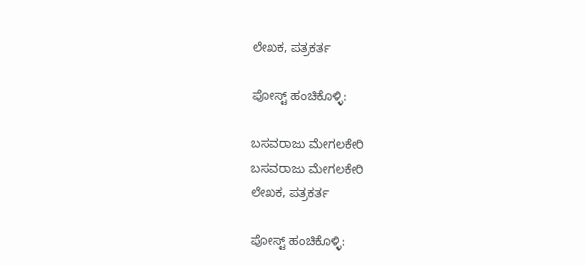ಲೇಖಕ, ಪತ್ರಕರ್ತ

ಪೋಸ್ಟ್ ಹಂಚಿಕೊಳ್ಳಿ:

ಬಸವರಾಜು ಮೇಗಲಕೇರಿ
ಬಸವರಾಜು ಮೇಗಲಕೇರಿ
ಲೇಖಕ, ಪತ್ರಕರ್ತ

ಪೋಸ್ಟ್ ಹಂಚಿಕೊಳ್ಳಿ: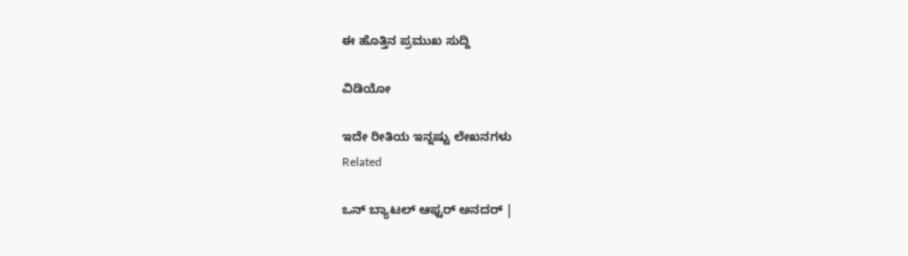ಈ ಹೊತ್ತಿನ ಪ್ರಮುಖ ಸುದ್ದಿ

ವಿಡಿಯೋ

ಇದೇ ರೀತಿಯ ಇನ್ನಷ್ಟು ಲೇಖನಗಳು
Related

ಒನ್ ಬ್ಯಾಟಲ್ ಆಫ್ಟರ್ ಅನದರ್ |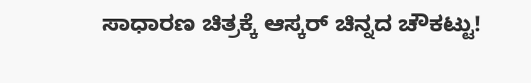ಸಾಧಾರಣ ಚಿತ್ರಕ್ಕೆ ಆಸ್ಕರ್ ಚಿನ್ನದ ಚೌಕಟ್ಟು!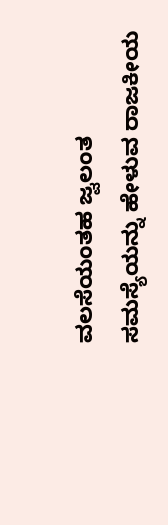ವಲಸೆಯಂತಹ ಜ್ವಲಂತ ಸಮಸ್ಯೆಯನ್ನು ಹೇಳುವ ರಾಜಕೀಯ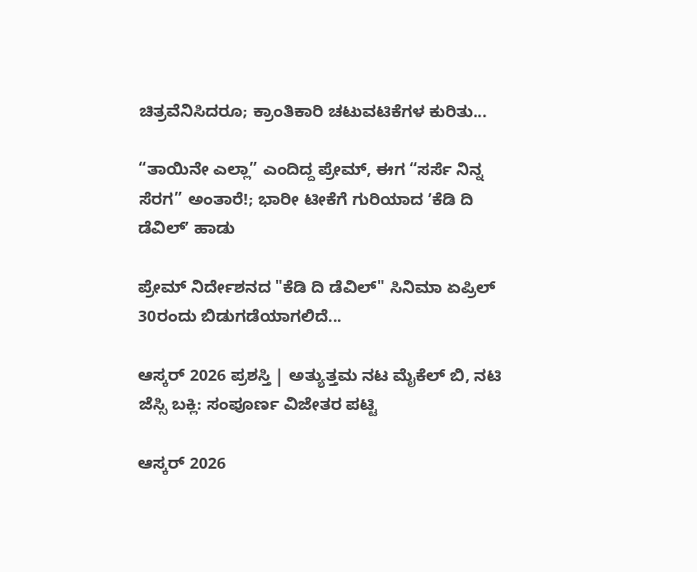ಚಿತ್ರವೆನಿಸಿದರೂ; ಕ್ರಾಂತಿಕಾರಿ ಚಟುವಟಿಕೆಗಳ ಕುರಿತು...

“ತಾಯಿನೇ ಎಲ್ಲಾ” ಎಂದಿದ್ದ ಪ್ರೇಮ್, ಈಗ “ಸರ್ಸೆ ನಿನ್ನ ಸೆರಗ” ಅಂತಾರೆ!; ಭಾರೀ ಟೀಕೆಗೆ ಗುರಿಯಾದ ʼಕೆಡಿ ದಿ ಡೆವಿಲ್‌ʼ ಹಾಡು

ಪ್ರೇಮ್‌ ನಿರ್ದೇಶನದ "ಕೆಡಿ ದಿ ಡೆವಿಲ್‌" ಸಿನಿಮಾ ಏಪ್ರಿಲ್‌ 30ರಂದು ಬಿಡುಗಡೆಯಾಗಲಿದೆ...

ಆಸ್ಕರ್ 2026 ಪ್ರಶಸ್ತಿ | ಅತ್ಯುತ್ತಮ ನಟ ಮೈಕೆಲ್ ಬಿ, ನಟಿ ಜೆಸ್ಸಿ ಬಕ್ಲಿ: ಸಂಪೂರ್ಣ ವಿಜೇತರ ಪಟ್ಟಿ

ಆಸ್ಕರ್ 2026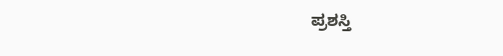ಪ್ರಶಸ್ತಿ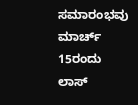ಸಮಾರಂಭವು ಮಾರ್ಚ್ 15ರಂದು ಲಾಸ್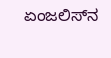ಏಂಜಲಿಸ್‌ನ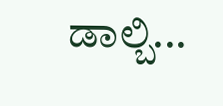ಡಾಲ್ಬಿ...